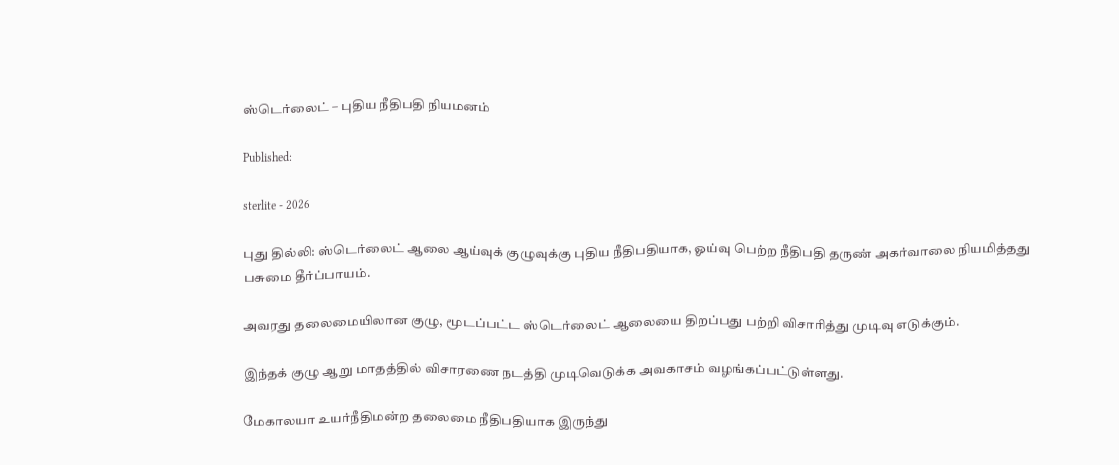ஸ்டெர்லைட் – புதிய நீதிபதி நியமனம்

Published:

sterlite - 2026

புது தில்லி: ஸ்டெர்லைட் ஆலை ஆய்வுக் குழுவுக்கு புதிய நீதிபதியாக, ஓய்வு பெற்ற நீதிபதி தருண் அகர்வாலை நியமித்தது பசுமை தீர்ப்பாயம்.

அவரது தலைமையிலான குழு, மூடப்பட்ட ஸ்டெர்லைட் ஆலையை திறப்பது பற்றி விசாரித்து முடிவு எடுக்கும்.

இந்தக் குழு ஆறு மாதத்தில் விசாரணை நடத்தி முடிவெடுக்க அவகாசம் வழங்கப்பட்டுள்ளது.

மேகாலயா உயர்நீதிமன்ற தலைமை நீதிபதியாக இருந்து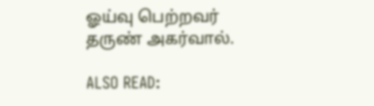ஓய்வு பெற்றவர் தருண் அகர்வால்.

ALSO READ: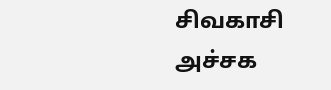சிவகாசி அச்சக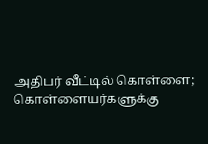அதிபர் வீட்டில் கொள்ளை; கொள்ளையர்களுக்கு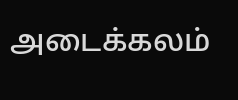அடைக்கலம்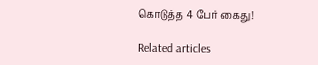கொடுத்த 4 பேர் கைது!

Related articles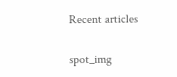Recent articles

spot_img